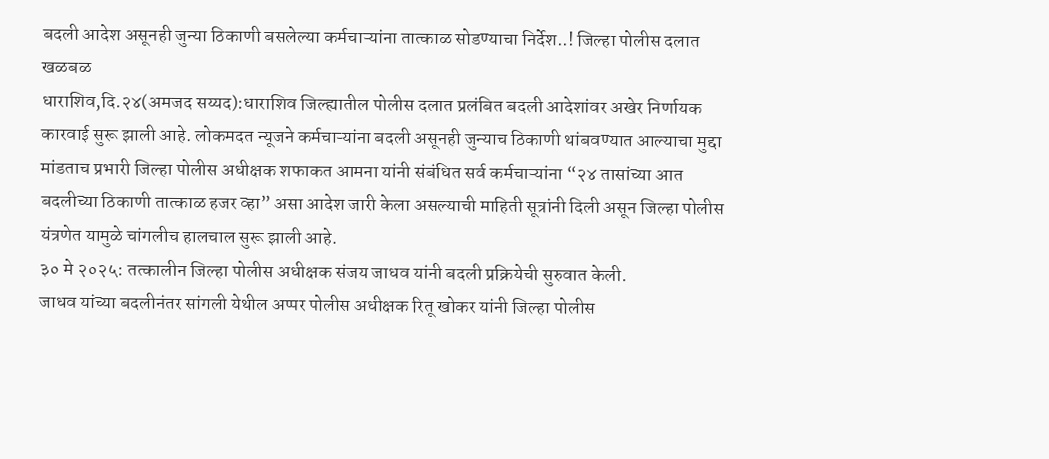बदली आदेश असूनही जुन्या ठिकाणी बसलेल्या कर्मचाऱ्यांना तात्काळ सोडण्याचा निर्देश..! जिल्हा पोलीस दलात खळबळ
धाराशिव,दि.२४(अमजद सय्यद):धाराशिव जिल्ह्यातील पोलीस दलात प्रलंबित बदली आदेशांवर अखेर निर्णायक कारवाई सुरू झाली आहे. लोकमदत न्यूजने कर्मचाऱ्यांना बदली असूनही जुन्याच ठिकाणी थांबवण्यात आल्याचा मुद्दा मांडताच प्रभारी जिल्हा पोलीस अधीक्षक शफाकत आमना यांनी संबंधित सर्व कर्मचाऱ्यांना “२४ तासांच्या आत बदलीच्या ठिकाणी तात्काळ हजर व्हा” असा आदेश जारी केला असल्याची माहिती सूत्रांनी दिली असून जिल्हा पोलीस यंत्रणेत यामुळे चांगलीच हालचाल सुरू झाली आहे.
३० मे २०२५: तत्कालीन जिल्हा पोलीस अधीक्षक संजय जाधव यांनी बदली प्रक्रियेची सुरुवात केली.
जाधव यांच्या बदलीनंतर सांगली येथील अप्पर पोलीस अधीक्षक रितू खोकर यांनी जिल्हा पोलीस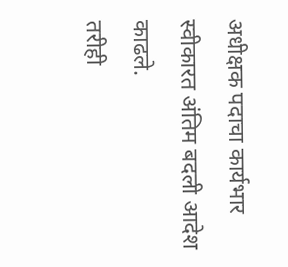अधीक्षक पदाचा कार्यभार स्वीकारत अंतिम बदली आदेश काढले.
तरीही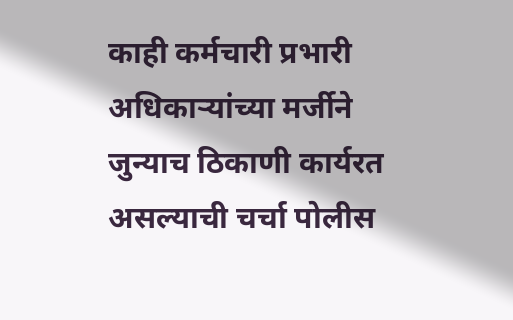काही कर्मचारी प्रभारी अधिकाऱ्यांच्या मर्जीने जुन्याच ठिकाणी कार्यरत असल्याची चर्चा पोलीस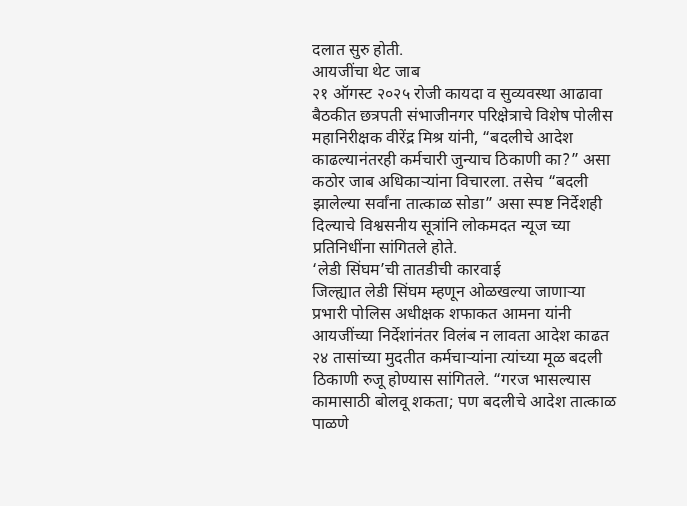दलात सुरु होती.
आयजींचा थेट जाब
२१ ऑगस्ट २०२५ रोजी कायदा व सुव्यवस्था आढावा बैठकीत छत्रपती संभाजीनगर परिक्षेत्राचे विशेष पोलीस महानिरीक्षक वीरेंद्र मिश्र यांनी, “बदलीचे आदेश काढल्यानंतरही कर्मचारी जुन्याच ठिकाणी का?” असा कठोर जाब अधिकाऱ्यांना विचारला. तसेच “बदली झालेल्या सर्वांना तात्काळ सोडा” असा स्पष्ट निर्देशही दिल्याचे विश्वसनीय सूत्रांनि लोकमदत न्यूज च्या प्रतिनिधींना सांगितले होते.
‘लेडी सिंघम’ची तातडीची कारवाई
जिल्ह्यात लेडी सिंघम म्हणून ओळखल्या जाणाऱ्या प्रभारी पोलिस अधीक्षक शफाकत आमना यांनी आयजींच्या निर्देशांनंतर विलंब न लावता आदेश काढत २४ तासांच्या मुदतीत कर्मचाऱ्यांना त्यांच्या मूळ बदली ठिकाणी रुजू होण्यास सांगितले. “गरज भासल्यास कामासाठी बोलवू शकता; पण बदलीचे आदेश तात्काळ पाळणे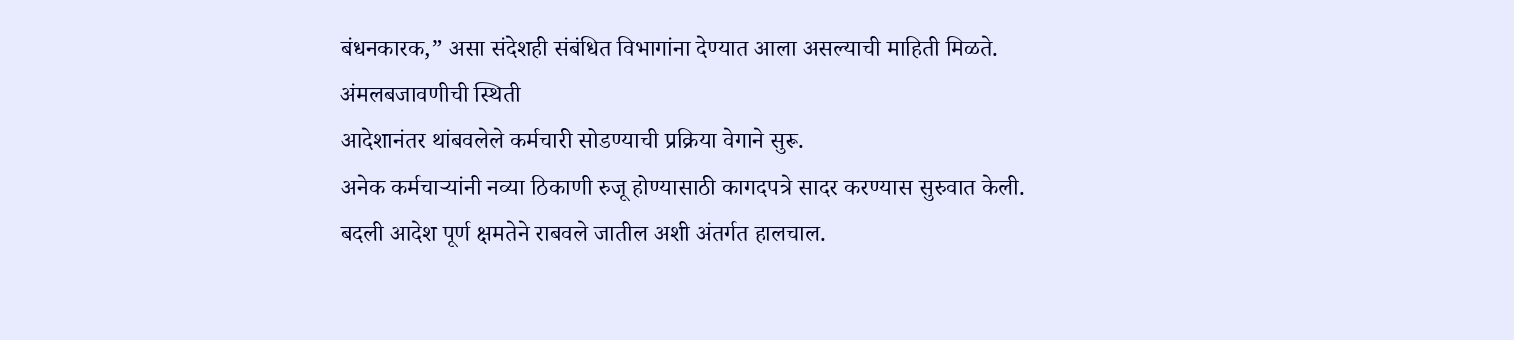बंधनकारक,” असा संदेशही संबंधित विभागांना देण्यात आला असल्याची माहिती मिळते.
अंमलबजावणीची स्थिती
आदेशानंतर थांबवलेले कर्मचारी सोडण्याची प्रक्रिया वेगाने सुरू.
अनेक कर्मचाऱ्यांनी नव्या ठिकाणी रुजू होण्यासाठी कागदपत्रे सादर करण्यास सुरुवात केली.
बदली आदेश पूर्ण क्षमतेने राबवले जातील अशी अंतर्गत हालचाल.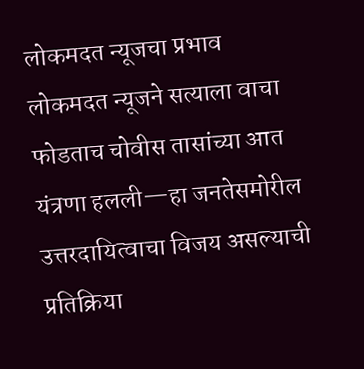लोकमदत न्यूजचा प्रभाव
लोकमदत न्यूजने सत्याला वाचा फोडताच चोवीस तासांच्या आत यंत्रणा हलली—हा जनतेसमोरील उत्तरदायित्वाचा विजय असल्याची प्रतिक्रिया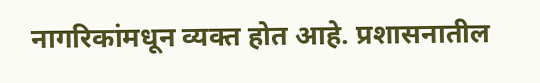नागरिकांमधून व्यक्त होत आहे. प्रशासनातील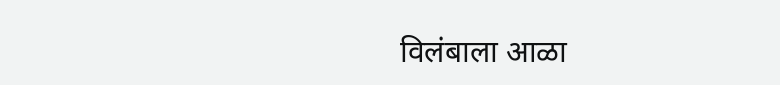विलंबाला आळा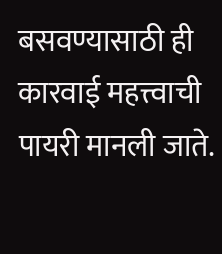बसवण्यासाठी ही कारवाई महत्त्वाची पायरी मानली जाते.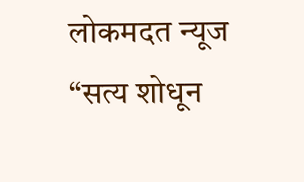लोकमदत न्यूज “सत्य शोधून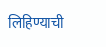लिहिण्याची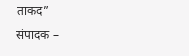ताकद”
संपादक –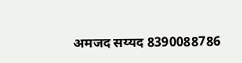अमजद सय्यद 8390088786